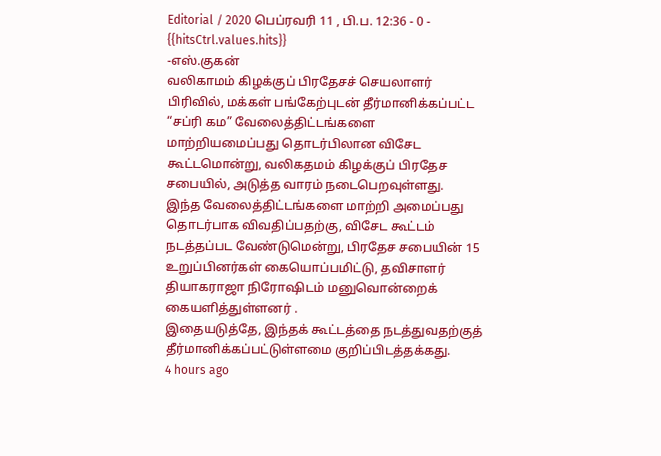Editorial / 2020 பெப்ரவரி 11 , பி.ப. 12:36 - 0 - {{hitsCtrl.values.hits}}
-எஸ்.குகன்
வலிகாமம் கிழக்குப் பிரதேசச் செயலாளர் பிரிவில், மக்கள் பங்கேற்புடன் தீர்மானிக்கப்பட்ட “சப்ரி கம” வேலைத்திட்டங்களை மாற்றியமைப்பது தொடர்பிலான விசேட கூட்டமொன்று, வலிகதமம் கிழக்குப் பிரதேச சபையில், அடுத்த வாரம் நடைபெறவுள்ளது.
இந்த வேலைத்திட்டங்களை மாற்றி அமைப்பது தொடர்பாக விவதிப்பதற்கு, விசேட கூட்டம் நடத்தப்பட வேண்டுமென்று, பிரதேச சபையின் 15 உறுப்பினர்கள் கையொப்பமிட்டு, தவிசாளர் தியாகராஜா நிரோஷிடம் மனுவொன்றைக் கையளித்துள்ளனர் .
இதையடுத்தே, இந்தக் கூட்டத்தை நடத்துவதற்குத் தீர்மானிக்கப்பட்டுள்ளமை குறிப்பிடத்தக்கது.
4 hours ago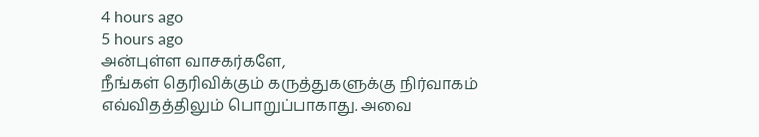4 hours ago
5 hours ago
அன்புள்ள வாசகர்களே,
நீங்கள் தெரிவிக்கும் கருத்துகளுக்கு நிர்வாகம் எவ்விதத்திலும் பொறுப்பாகாது. அவை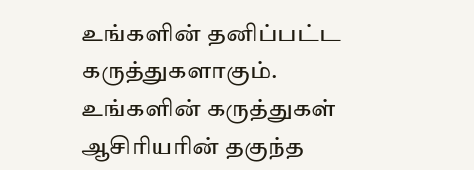உங்களின் தனிப்பட்ட கருத்துகளாகும். உங்களின் கருத்துகள் ஆசிரியரின் தகுந்த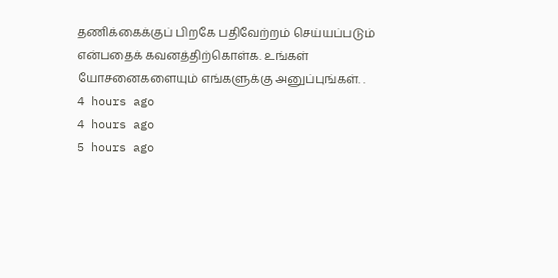தணிக்கைக்குப் பிறகே பதிவேற்றம் செய்யப்படும் என்பதைக் கவனத்திற்கொள்க. உங்கள் யோசனைகளையும் எங்களுக்கு அனுப்புங்கள். .
4 hours ago
4 hours ago
5 hours ago